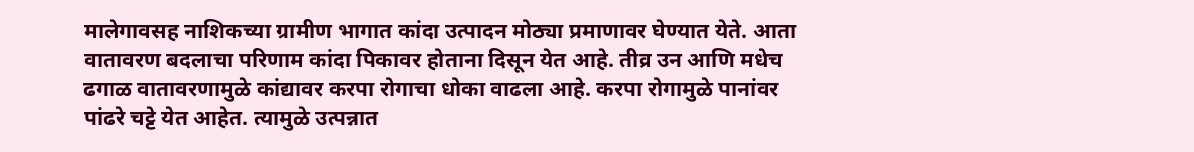मालेगावसह नाशिकच्या ग्रामीण भागात कांदा उत्पादन मोठ्या प्रमाणावर घेण्यात येते. आता वातावरण बदलाचा परिणाम कांदा पिकावर होताना दिसून येत आहे. तीव्र उन आणि मधेच ढगाळ वातावरणामुळे कांद्यावर करपा रोगाचा धोका वाढला आहे. करपा रोगामुळे पानांवर पांढरे चट्टे येत आहेत. त्यामुळे उत्पन्नात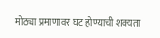मोठ्या प्रमाणावर घट होण्याची शक्यता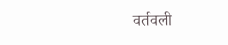वर्तवली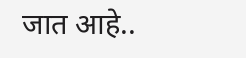जात आहे..